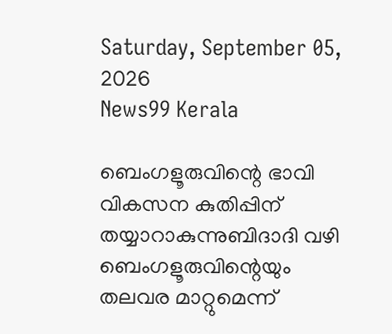Saturday, September 05, 2026
News99 Kerala

ബെംഗളൂരുവിന്റെ ഭാവി വികസന കുതിപ്പിന് തയ്യാറാകുന്നുബിദാദി വഴി ബെംഗളൂരുവിന്റെയും തലവര മാറ്റുമെന്ന്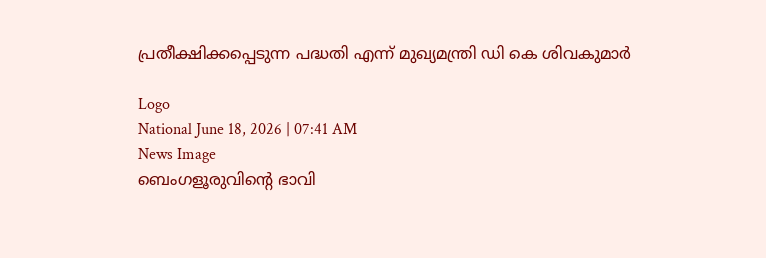പ്രതീക്ഷിക്കപ്പെടുന്ന പദ്ധതി എന്ന് മുഖ്യമന്ത്രി ഡി കെ ശിവകുമാർ

Logo
National June 18, 2026 | 07:41 AM
News Image
ബെംഗളൂരുവിന്റെ ഭാവി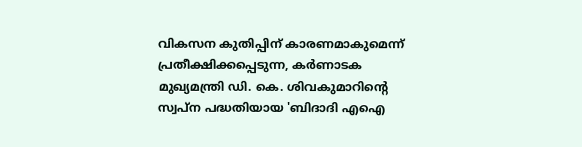വികസന കുതിപ്പിന് കാരണമാകുമെന്ന് പ്രതീക്ഷിക്കപ്പെടുന്ന, കർണാടക മുഖ്യമന്ത്രി ഡി. കെ. ശിവകുമാറിന്റെ സ്വപ്ന പദ്ധതിയായ 'ബിദാദി എഐ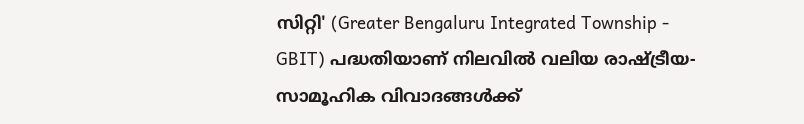സിറ്റി' (Greater Bengaluru Integrated Township - GBIT) പദ്ധതിയാണ് നിലവിൽ വലിയ രാഷ്ട്രീയ-സാമൂഹിക വിവാദങ്ങൾക്ക്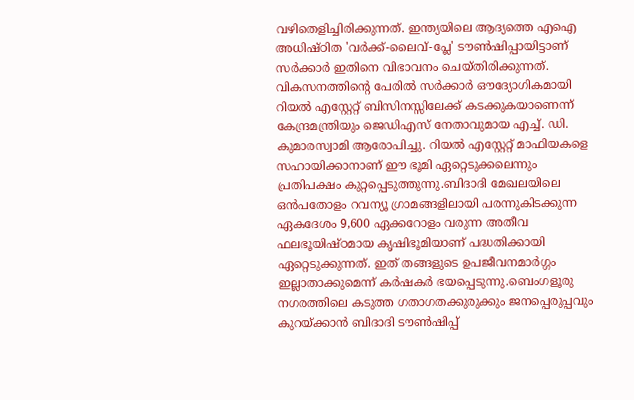വഴിതെളിച്ചിരിക്കുന്നത്. ഇന്ത്യയിലെ ആദ്യത്തെ എഐ അധിഷ്ഠിത 'വർക്ക്-ലൈവ്-പ്ലേ' ടൗൺഷിപ്പായിട്ടാണ് സർക്കാർ ഇതിനെ വിഭാവനം ചെയ്തിരിക്കുന്നത്.
വികസനത്തിന്റെ പേരിൽ സർക്കാർ ഔദ്യോഗികമായി റിയൽ എസ്റ്റേറ്റ് ബിസിനസ്സിലേക്ക് കടക്കുകയാണെന്ന് കേന്ദ്രമന്ത്രിയും ജെഡിഎസ് നേതാവുമായ എച്ച്. ഡി. കുമാരസ്വാമി ആരോപിച്ചു. റിയൽ എസ്റ്റേറ്റ് മാഫിയകളെ സഹായിക്കാനാണ് ഈ ഭൂമി ഏറ്റെടുക്കലെന്നും പ്രതിപക്ഷം കുറ്റപ്പെടുത്തുന്നു.ബിദാദി മേഖലയിലെ ഒൻപതോളം റവന്യൂ ഗ്രാമങ്ങളിലായി പരന്നുകിടക്കുന്ന ഏകദേശം 9,600 ഏക്കറോളം വരുന്ന അതീവ ഫലഭൂയിഷ്ഠമായ കൃഷിഭൂമിയാണ് പദ്ധതിക്കായി ഏറ്റെടുക്കുന്നത്. ഇത് തങ്ങളുടെ ഉപജീവനമാർഗ്ഗം ഇല്ലാതാക്കുമെന്ന് കർഷകർ ഭയപ്പെടുന്നു.ബെംഗളൂരു നഗരത്തിലെ കടുത്ത ഗതാഗതക്കുരുക്കും ജനപ്പെരുപ്പവും കുറയ്ക്കാൻ ബിദാദി ടൗൺഷിപ്പ്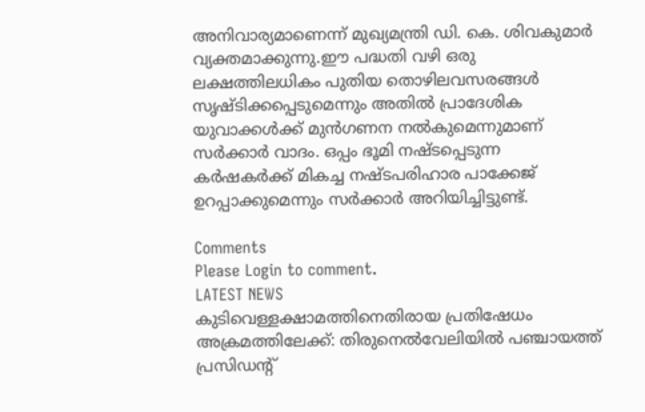അനിവാര്യമാണെന്ന് മുഖ്യമന്ത്രി ഡി. കെ. ശിവകുമാർ വ്യക്തമാക്കുന്നു.ഈ പദ്ധതി വഴി ഒരു ലക്ഷത്തിലധികം പുതിയ തൊഴിലവസരങ്ങൾ സൃഷ്ടിക്കപ്പെടുമെന്നും അതിൽ പ്രാദേശിക യുവാക്കൾക്ക് മുൻഗണന നൽകുമെന്നുമാണ് സർക്കാർ വാദം. ഒപ്പം ഭൂമി നഷ്ടപ്പെടുന്ന കർഷകർക്ക് മികച്ച നഷ്ടപരിഹാര പാക്കേജ് ഉറപ്പാക്കുമെന്നും സർക്കാർ അറിയിച്ചിട്ടുണ്ട്.

Comments
Please Login to comment.
LATEST NEWS
കുടിവെള്ളക്ഷാമത്തിനെതിരായ പ്രതിഷേധം അക്രമത്തിലേക്ക്: തിരുനെൽവേലിയിൽ പഞ്ചായത്ത് പ്രസിഡന്റ്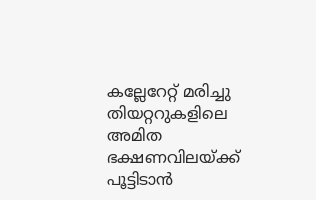കല്ലേറേറ്റ് മരിച്ചു
തിയറ്ററുകളിലെ അമിത ഭക്ഷണവിലയ്ക്ക് പൂട്ടിടാൻ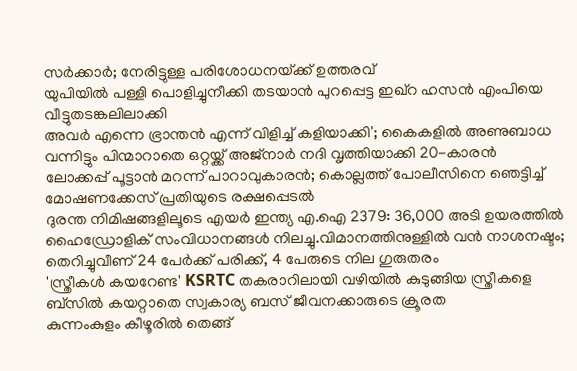സർക്കാർ; നേരിട്ടുള്ള പരിശോധനയ്‌ക്ക് ഉത്തരവ്
യുപിയിൽ പള്ളി പൊളിച്ചുനീക്കി തടയാൻ പുറപ്പെട്ട ഇഖ്റ ഹസൻ എംപിയെ വീട്ടുതടങ്കലിലാക്കി
അവർ എന്നെ ഭ്രാന്തൻ എന്ന് വിളിച്ച് കളിയാക്കി'; കൈകളിൽ അണുബാധ വന്നിട്ടും പിന്മാറാതെ ഒറ്റയ്ക്ക് അജ്നാർ നദി വൃത്തിയാക്കി 20-കാരൻ
ലോക്കപ്പ് പൂട്ടാൻ മറന്ന് പാറാവുകാരൻ; കൊല്ലത്ത് പോലീസിനെ ഞെട്ടിച്ച് മോഷണക്കേസ് പ്രതിയുടെ രക്ഷപ്പെടൽ
ദുരന്ത നിമിഷങ്ങളിലൂടെ എയർ ഇന്ത്യ എ.ഐ 2379: 36,000 അടി ഉയരത്തിൽ ഹൈഡ്രോളിക് സംവിധാനങ്ങൾ നിലച്ചു.വിമാനത്തിനുള്ളിൽ വൻ നാശനഷ്ടം; തെറിച്ചുവീണ് 24 പേർക്ക് പരിക്ക്, 4 പേരുടെ നില ഗുരുതരം
'സ്ത്രീകൾ കയറേണ്ട' KSRTC തകരാറിലായി വഴിയിൽ കുടുങ്ങിയ സ്ത്രീകളെ ബ്‌സിൽ കയറ്റാതെ സ്വകാര്യ ബസ് ജീവനക്കാരുടെ ക്രൂരത
കുന്നംകുളം കീഴൂരിൽ തെങ്ങ്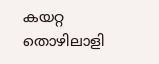കയറ്റ തൊഴിലാളി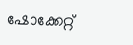ഷോക്കേറ്റ്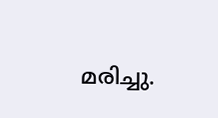മരിച്ചു.